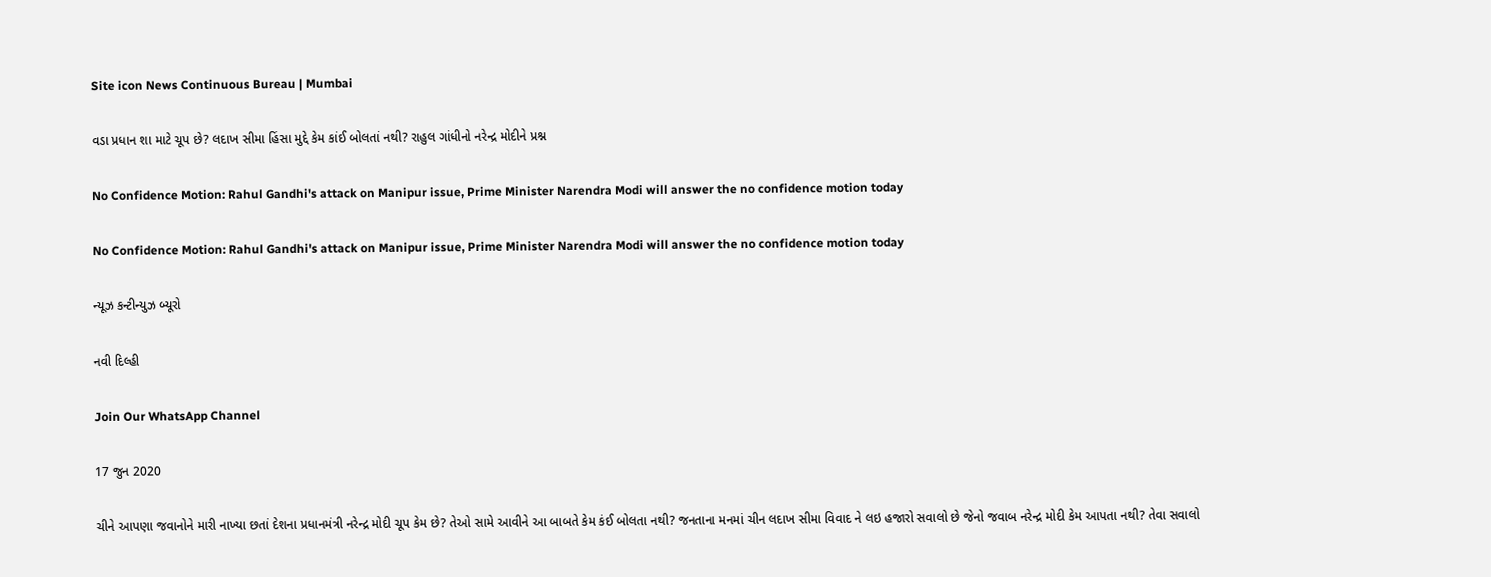Site icon News Continuous Bureau | Mumbai

વડા પ્રધાન શા માટે ચૂપ છે? લદાખ સીમા હિંસા મુદ્દે કેમ કાંઈ બોલતાં નથી? રાહુલ ગાંધીનો નરેન્દ્ર મોદીને પ્રશ્ન

No Confidence Motion: Rahul Gandhi's attack on Manipur issue, Prime Minister Narendra Modi will answer the no confidence motion today

No Confidence Motion: Rahul Gandhi's attack on Manipur issue, Prime Minister Narendra Modi will answer the no confidence motion today

ન્યૂઝ કન્ટીન્યુઝ બ્યૂરો

નવી દિલ્હી

Join Our WhatsApp Channel

17 જુન 2020

ચીને આપણા જવાનોને મારી નાખ્યા છતાં દેશના પ્રધાનમંત્રી નરેન્દ્ર મોદી ચૂપ કેમ છે? તેઓ સામે આવીને આ બાબતે કેમ કંઈ બોલતા નથી? જનતાના મનમાં ચીન લદાખ સીમા વિવાદ ને લઇ હજારો સવાલો છે જેનો જવાબ નરેન્દ્ર મોદી કેમ આપતા નથી? તેવા સવાલો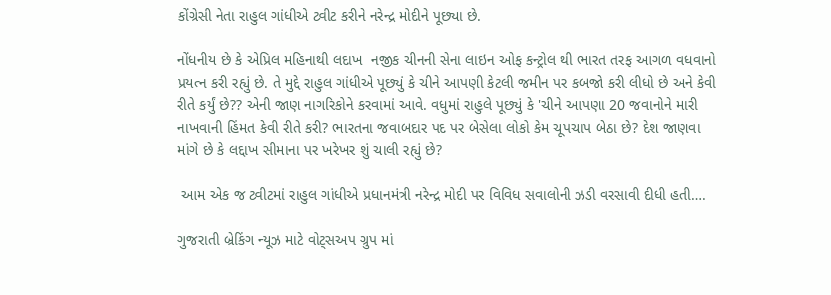કોંગ્રેસી નેતા રાહુલ ગાંધીએ ટ્વીટ કરીને નરેન્દ્ર મોદીને પૂછ્યા છે.

નોંધનીય છે કે એપ્રિલ મહિનાથી લદાખ  નજીક ચીનની સેના લાઇન ઓફ કન્ટ્રોલ થી ભારત તરફ આગળ વધવાનો પ્રયત્ન કરી રહ્યું છે. તે મુદ્દે રાહુલ ગાંધીએ પૂછ્યું કે ચીને આપણી કેટલી જમીન પર કબજો કરી લીધો છે અને કેવી રીતે કર્યું છે?? એની જાણ નાગરિકોને કરવામાં આવે. વધુમાં રાહુલે પૂછ્યું કે 'ચીને આપણા 20 જવાનોને મારી નાખવાની હિંમત કેવી રીતે કરી? ભારતના જવાબદાર પદ પર બેસેલા લોકો કેમ ચૂપચાપ બેઠા છે? દેશ જાણવા માંગે છે કે લદ્દાખ સીમાના પર ખરેખર શું ચાલી રહ્યું છે?

 આમ એક જ ટ્વીટમાં રાહુલ ગાંધીએ પ્રધાનમંત્રી નરેન્દ્ર મોદી પર વિવિધ સવાલોની ઝડી વરસાવી દીધી હતી….

ગુજરાતી બ્રેકિંગ ન્યૂઝ માટે વોટ્સઅપ ગ્રુપ માં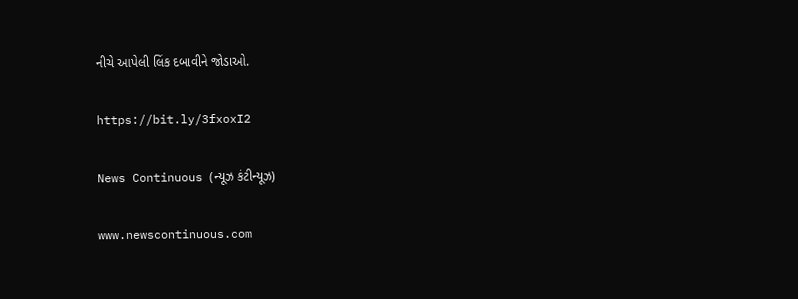નીચે આપેલી લિંક દબાવીને જોડાઓ.

https://bit.ly/3fxoxI2

News Continuous (ન્યૂઝ કંટીન્યૂઝ)

www.newscontinuous.com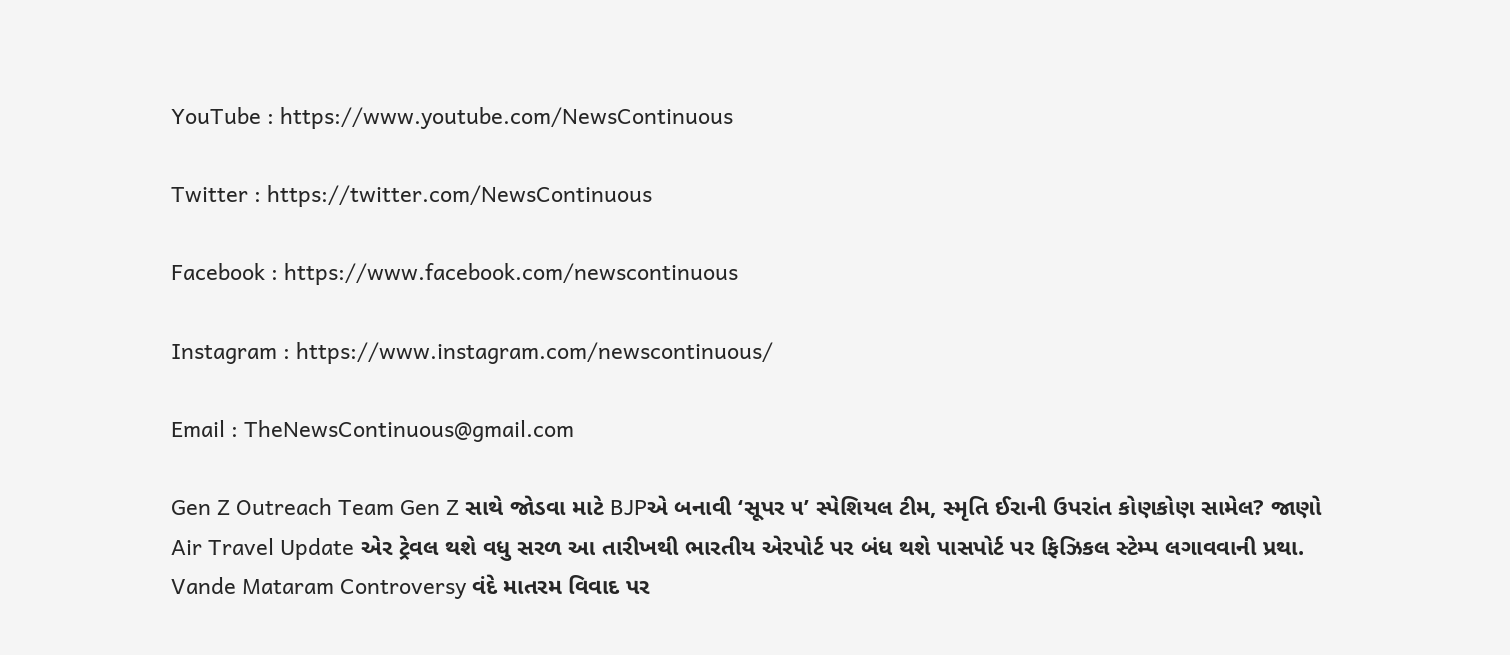YouTube : https://www.youtube.com/NewsContinuous

Twitter : https://twitter.com/NewsContinuous

Facebook : https://www.facebook.com/newscontinuous

Instagram : https://www.instagram.com/newscontinuous/

Email : TheNewsContinuous@gmail.com

Gen Z Outreach Team Gen Z સાથે જોડવા માટે BJPએ બનાવી ‘સૂપર ૫’ સ્પેશિયલ ટીમ, સ્મૃતિ ઈરાની ઉપરાંત કોણકોણ સામેલ? જાણો
Air Travel Update એર ટ્રેવલ થશે વધુ સરળ આ તારીખથી ભારતીય એરપોર્ટ પર બંધ થશે પાસપોર્ટ પર ફિઝિકલ સ્ટેમ્પ લગાવવાની પ્રથા.
Vande Mataram Controversy વંદે માતરમ વિવાદ પર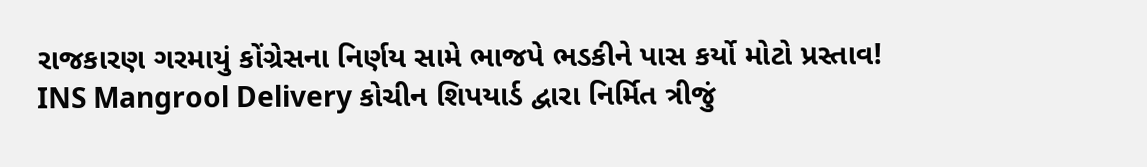રાજકારણ ગરમાયું કોંગ્રેસના નિર્ણય સામે ભાજપે ભડકીને પાસ કર્યો મોટો પ્રસ્તાવ!
INS Mangrool Delivery કોચીન શિપયાર્ડ દ્વારા નિર્મિત ત્રીજું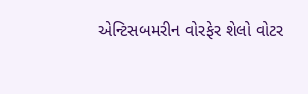એન્ટિસબમરીન વોરફેર શેલો વોટર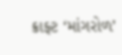ક્રાફ્ટ ‘માંગરોળ’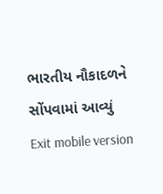ભારતીય નૌકાદળને સોંપવામાં આવ્યું
Exit mobile version